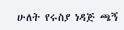ሁለት የሩስያ ነዳጅ ጫኝ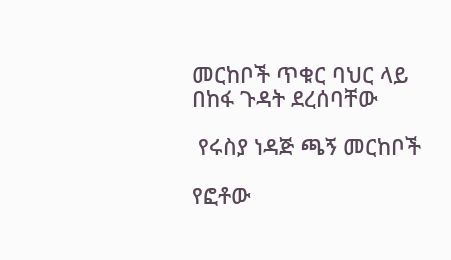መርከቦች ጥቁር ባህር ላይ በከፋ ጉዳት ደረሰባቸው

 የሩስያ ነዳጅ ጫኝ መርከቦች

የፎቶው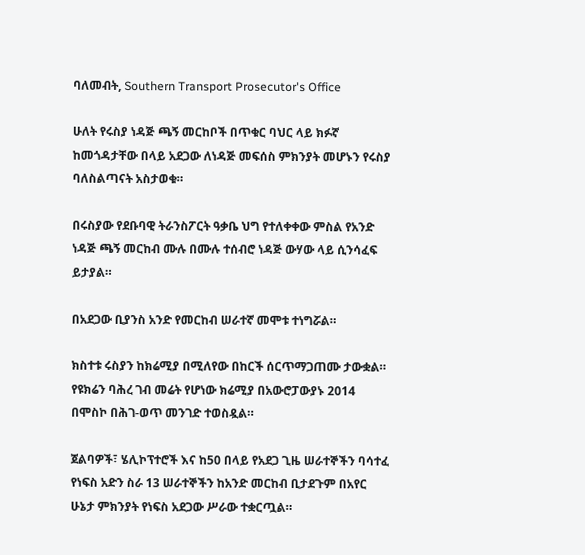ባለመብት, Southern Transport Prosecutor's Office

ሁለት የሩስያ ነዳጅ ጫኝ መርከቦች በጥቁር ባህር ላይ ክፉኛ ከመጎዳታቸው በላይ አደጋው ለነዳጅ መፍሰስ ምክንያት መሆኑን የሩስያ ባለስልጣናት አስታወቁ።

በሩስያው የደቡባዊ ትራንስፖርት ዓቃቤ ህግ የተለቀቀው ምስል የአንድ ነዳጅ ጫኝ መርከብ ሙሉ በሙሉ ተሰብሮ ነዳጅ ውሃው ላይ ሲንሳፈፍ ይታያል።

በአደጋው ቢያንስ አንድ የመርከብ ሠራተኛ መሞቱ ተነግሯል።

ክስተቱ ሩስያን ከክሬሚያ በሚለየው በከርች ሰርጥማጋጠሙ ታውቋል። የዩክሬን ባሕረ ገብ መሬት የሆነው ክሬሚያ በአውሮፓውያኑ 2014 በሞስኮ በሕገ-ወጥ መንገድ ተወስዷል።

ጀልባዎች፣ ሄሊኮፕተሮች እና ከ50 በላይ የአደጋ ጊዜ ሠራተኞችን ባሳተፈ የነፍስ አድን ስራ 13 ሠራተኞችን ከአንድ መርከብ ቢታደጉም በአየር ሁኔታ ምክንያት የነፍስ አደጋው ሥራው ተቋርጧል።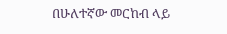በሁለተኛው መርከብ ላይ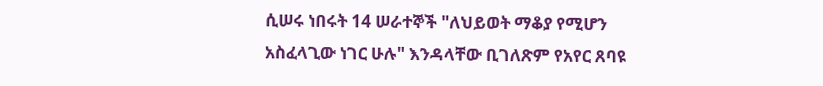ሲሠሩ ነበሩት 14 ሠራተኞች "ለህይወት ማቆያ የሚሆን አስፈላጊው ነገር ሁሉ" እንዳላቸው ቢገለጽም የአየር ጸባዩ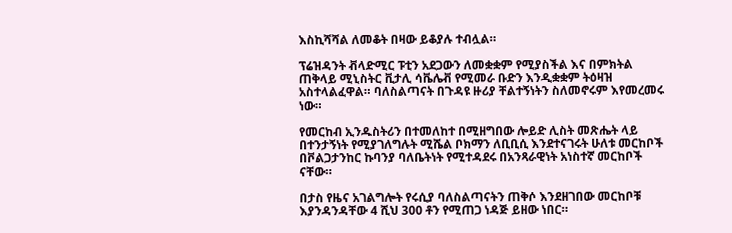እስኪሻሻል ለመቆት በዛው ይቆያሉ ተብሏል።

ፕሬዝዳንት ቭላድሚር ፑቲን አደጋውን ለመቋቋም የሚያስችል እና በምክትል ጠቅላይ ሚኒስትር ቪታሊ ሳቬሌቭ የሚመራ ቡድን እንዲቋቋም ትዕዛዝ አስተላልፈዋል። ባለስልጣናት በጉዳዩ ዙሪያ ቸልተኝነትን ስለመኖሩም እየመረመሩ ነው።

የመርከብ ኢንዱስትሪን በተመለከተ በሚዘግበው ሎይድ ሊስት መጽሔት ላይ በተንታኝነት የሚያገለግሉት ሚሼል ቦክማን ለቢቢሲ እንደተናገሩት ሁለቱ መርከቦች በቮልጋታንከር ኩባንያ ባለቤትነት የሚተዳደሩ በአንጻራዊነት አነስተኛ መርከቦች ናቸው።

በታስ የዜና አገልግሎት የሩሲያ ባለስልጣናትን ጠቅሶ እንደዘገበው መርከቦቹ እያንዳንዳቸው 4 ሺህ 300 ቶን የሚጠጋ ነዳጅ ይዘው ነበር።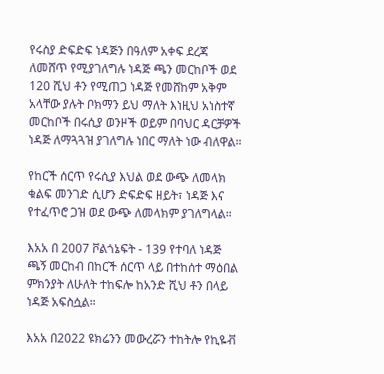የሩስያ ድፍድፍ ነዳጅን በዓለም አቀፍ ደረጃ ለመሸጥ የሚያገለግሉ ነዳጅ ጫን መርከቦች ወደ 120 ሺህ ቶን የሚጠጋ ነዳጅ የመሸከም አቅም አላቸው ያሉት ቦክማን ይህ ማለት እነዚህ አነስተኛ መርከቦች በሩሲያ ወንዞች ወይም በባህር ዳርቻዎች ነዳጅ ለማጓጓዝ ያገለግሉ ነበር ማለት ነው ብለዋል።

የከርች ሰርጥ የሩሲያ እህል ወደ ውጭ ለመላክ ቁልፍ መንገድ ሲሆን ድፍድፍ ዘይት፣ ነዳጅ እና የተፈጥሮ ጋዝ ወደ ውጭ ለመላክም ያገለግላል።

እአአ በ 2007 ቮልጎኔፍት - 139 የተባለ ነዳጅ ጫኝ መርከብ በከርች ሰርጥ ላይ በተከሰተ ማዕበል ምክንያት ለሁለት ተከፍሎ ከአንድ ሺህ ቶን በላይ ነዳጅ አፍስሷል።

እአአ በ2022 ዩክሬንን መውረሯን ተከትሎ የኪዬቭ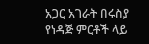አጋር አገራት በሩስያ የነዳጅ ምርቶች ላይ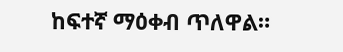ከፍተኛ ማዕቀብ ጥለዋል።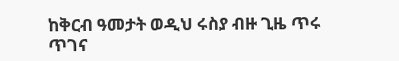ከቅርብ ዓመታት ወዲህ ሩስያ ብዙ ጊዜ ጥሩ ጥገና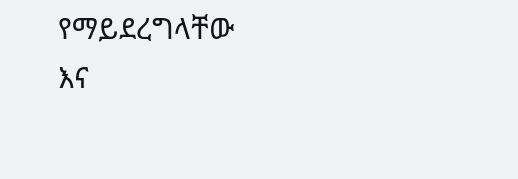የማይደረግላቸው እና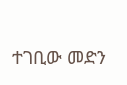ተገቢው መድን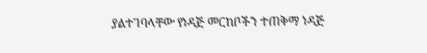ያልተገባላቸው የነዳጅ መርከቦችን ተጠቅማ ነዳጅ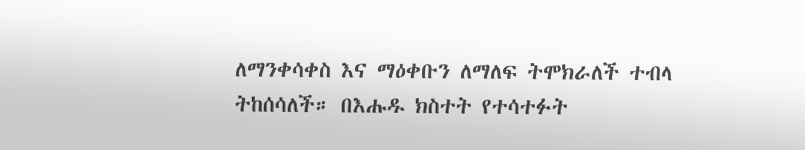ለማንቀሳቀስ እና ማዕቀቡን ለማለፍ ትሞክራለች ተብላ ትከሰሳለች። በእሑዱ ክስተት የተሳተፉት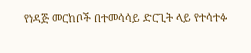የነዳጅ መርከቦች በተመሳሳይ ድርጊት ላይ የተሳተፉ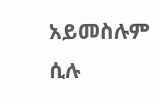አይመስሉም ሲሉ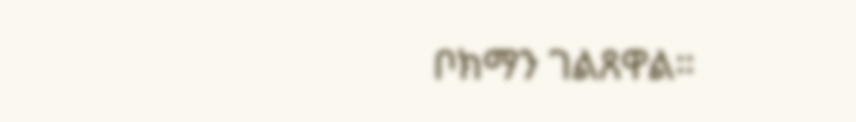ቦክማን ገልጸዋል።